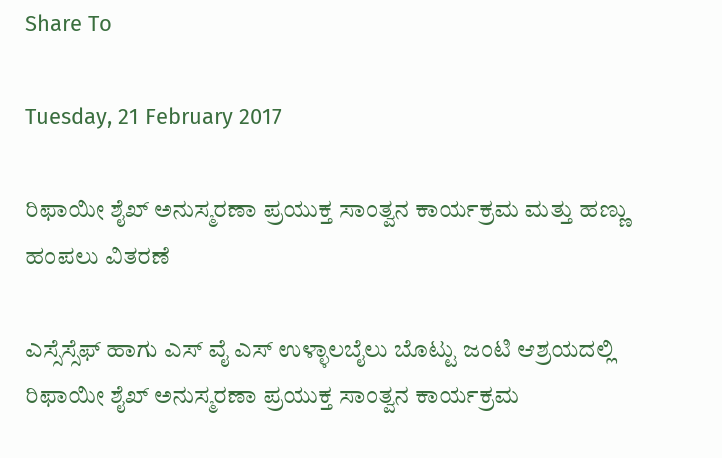Share To

Tuesday, 21 February 2017

ರಿಫಾಯೀ ಶೈಖ್ ಅನುಸ್ಮರಣಾ ಪ್ರಯುಕ್ತ ಸಾಂತ್ವನ ಕಾರ್ಯಕ್ರಮ ಮತ್ತು ಹಣ್ಣು ಹಂಪಲು ವಿತರಣೆ

ಎಸ್ಸೆಸ್ಸೆಫ್ ಹಾಗು ಎಸ್ ವೈ ಎಸ್ ಉಳ್ಳಾಲಬೈಲು ಬೊಟ್ಟು ಜಂಟಿ ಆಶ್ರಯದಲ್ಲಿ ರಿಫಾಯೀ ಶೈಖ್ ಅನುಸ್ಮರಣಾ ಪ್ರಯುಕ್ತ ಸಾಂತ್ವನ ಕಾರ್ಯಕ್ರಮ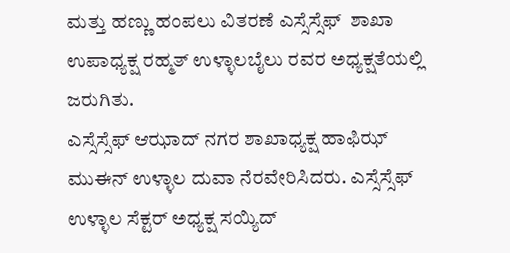ಮತ್ತು ಹಣ್ಣು ಹಂಪಲು ವಿತರಣೆ ಎಸ್ಸೆಸ್ಸೆಫ್  ಶಾಖಾ ಉಪಾಧ್ಯಕ್ಷ ರಹ್ಮತ್ ಉಳ್ಳಾಲಬೈಲು ರವರ ಅಧ್ಯಕ್ಷತೆಯಲ್ಲಿ ಜರುಗಿತು.
ಎಸ್ಸೆಸ್ಸೆಫ್ ಆಝಾದ್ ನಗರ ಶಾಖಾಧ್ಯಕ್ಷ ಹಾಫಿಝ್ ಮುಈನ್ ಉಳ್ಳಾಲ ದುವಾ ನೆರವೇರಿಸಿದರು. ಎಸ್ಸೆಸ್ಸೆಫ್ ಉಳ್ಳಾಲ ಸೆಕ್ಟರ್ ಅಧ್ಯಕ್ಷ ಸಯ್ಯಿದ್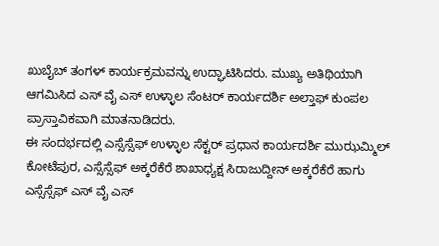ಖುಬೈಬ್ ತಂಗಳ್ ಕಾರ್ಯಕ್ರಮವನ್ನು ಉದ್ಘಾಟಿಸಿದರು. ಮುಖ್ಯ ಅತಿಥಿಯಾಗಿ ಆಗಮಿಸಿದ ಎಸ್ ವೈ ಎಸ್ ಉಳ್ಳಾಲ ಸೆಂಟರ್ ಕಾರ್ಯದರ್ಶಿ ಅಲ್ತಾಫ್ ಕುಂಪಲ ಪ್ರಾಸ್ತಾವಿಕವಾಗಿ ಮಾತನಾಡಿದರು.
ಈ ಸಂದರ್ಭದಲ್ಲಿ ಎಸ್ಸೆಸ್ಸೆಫ್ ಉಳ್ಳಾಲ ಸೆಕ್ಟರ್ ಪ್ರಧಾನ ಕಾರ್ಯದರ್ಶಿ ಮುಝಮ್ಮಿಲ್ ಕೋಟೆಪುರ, ಎಸ್ಸೆಸ್ಸೆಫ್ ಅಕ್ಕರೆಕೆರೆ ಶಾಖಾಧ್ಯಕ್ಷ ಸಿರಾಜುದ್ದೀನ್ ಅಕ್ಕರೆಕೆರೆ ಹಾಗು ಎಸ್ಸೆಸ್ಸೆಫ್ ಎಸ್ ವೈ ಎಸ್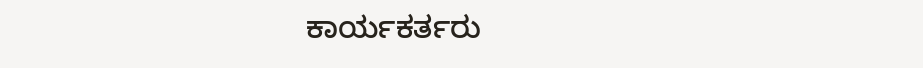ಕಾರ್ಯಕರ್ತರು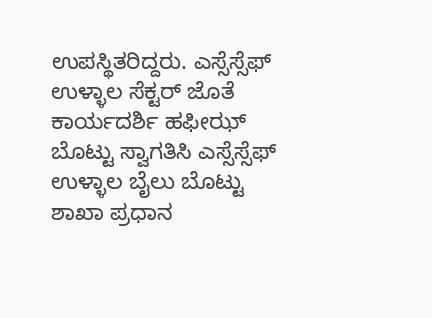ಉಪಸ್ಥಿತರಿದ್ದರು. ಎಸ್ಸೆಸ್ಸೆಫ್ ಉಳ್ಳಾಲ ಸೆಕ್ಟರ್ ಜೊತೆ ಕಾರ್ಯದರ್ಶಿ ಹಫೀಝ್ ಬೊಟ್ಟು ಸ್ವಾಗತಿಸಿ ಎಸ್ಸೆಸ್ಸೆಫ್ ಉಳ್ಳಾಲ ಬೈಲು ಬೊಟ್ಟು ಶಾಖಾ ಪ್ರಧಾನ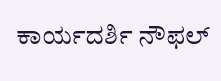ಕಾರ್ಯದರ್ಶಿ ನೌಫಲ್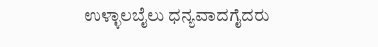ಉಳ್ಳಾಲಬೈಲು ಧನ್ಯವಾದಗೈದರು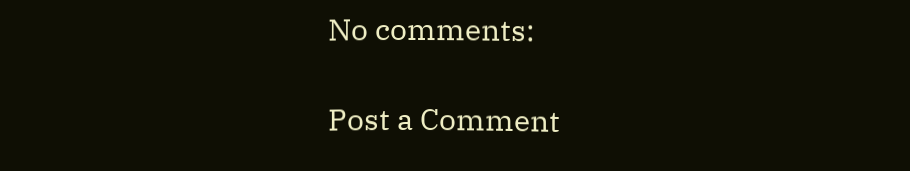No comments:

Post a Comment